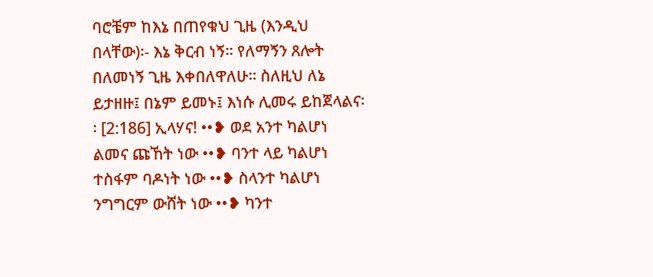ባሮቼም ከእኔ በጠየቁህ ጊዜ (እንዲህ በላቸው)፡- እኔ ቅርብ ነኝ፡፡ የለማኝን ጸሎት በለመነኝ ጊዜ እቀበለዋለሁ፡፡ ስለዚህ ለኔ ይታዘዙ፤ በኔም ይመኑ፤ እነሱ ሊመሩ ይከጀላልና፡፡ [2:186] ኢላሃና! ••❥ ወደ አንተ ካልሆነ ልመና ጩኸት ነው ••❥ ባንተ ላይ ካልሆነ ተስፋም ባዶነት ነው ••❥ ስላንተ ካልሆነ ንግግርም ውሸት ነው ••❥ ካንተ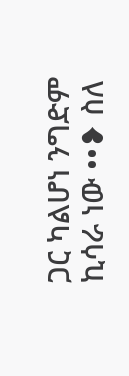ጋር ካልሆነ ንግድም ኪሳራ ነው ••❥ ስለ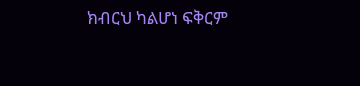ክብርህ ካልሆነ ፍቅርም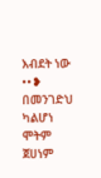እብደት ነው ••❥ በመንገድህ ካልሆነ ሞትም ጀሀነም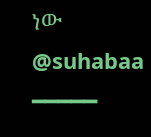ነው @suhabaa ━━━━━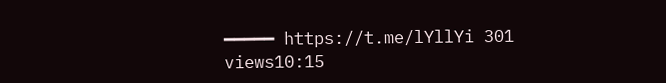━━━━━ https://t.me/lYllYi 301 views10:15